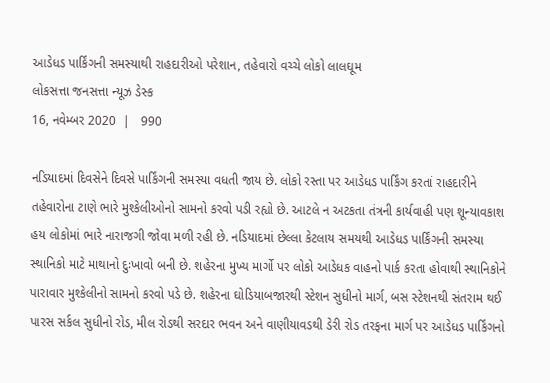આડેધડ પાર્કિંગની સમસ્યાથી રાહદારીઓ પરેશાન, તહેવારો વચ્ચે લોકો લાલઘૂમ
લોકસત્તા જનસત્તા ન્યૂઝ ડેસ્ક
16, નવેમ્બર 2020  |   990

નડિયાદમાં દિવસેને દિવસે પાર્કિંગની સમસ્યા વધતી જાય છે. લોકો રસ્તા પર આડેધડ પાર્કિંગ કરતાં રાહદારીને તહેવારોના ટાણે ભારે મુશ્કેલીઓનો સામનો કરવો પડી રહ્યો છે. આટલે ન અટકતા તંત્રની કાર્યવાહી પણ શૂન્યાવકાશ હય લોકોમાં ભારે નારાજગી જોવા મળી રહી છે. નડિયાદમાં છેલ્લા કેટલાય સમયથી આડેધડ પાર્કિંગની સમસ્યા સ્થાનિકો માટે માથાનો દુઃખાવો બની છે. શહેરના મુખ્ય માર્ગો પર લોકો આડેધક વાહનો પાર્ક કરતા હોવાથી સ્થાનિકોને પારાવાર મુશ્કેલીનો સામનો કરવો પડે છે. શહેરના ઘોડિયાબજારથી સ્ટેશન સુધીનો માર્ગ, બસ સ્ટેશનથી સંતરામ થઈ પારસ સર્કલ સુધીનો રોડ, મીલ રોડથી સરદાર ભવન અને વાણીયાવડથી ડેરી રોડ તરફના માર્ગ પર આડેધડ પાર્કિંગનો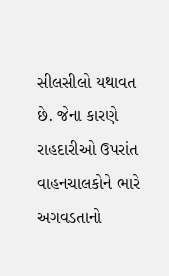સીલસીલો યથાવત છે. જેના કારણે રાહદારીઓ ઉપરાંત વાહનચાલકોને ભારે અગવડતાનો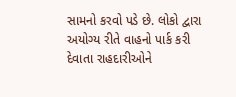સામનો કરવો પડે છે. લોકો દ્વારા અયોગ્ય રીતે વાહનો પાર્ક કરી દેવાતા રાહદારીઓને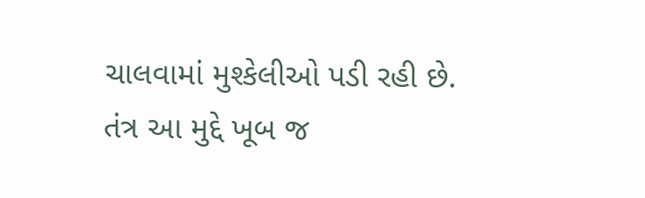ચાલવામાં મુશ્કેલીઓ પડી રહી છે. તંત્ર આ મુદ્દે ખૂબ જ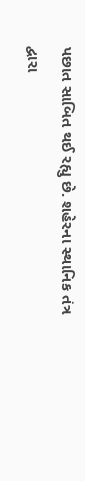પછાત સાબિત થઈ રહ્યુ છે. શહેરના સ્થાનિક તંત્ર દ્વારા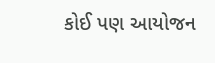કોઈ પણ આયોજન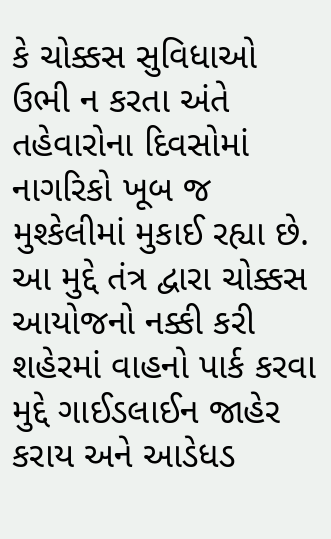કે ચોક્કસ સુવિધાઓ ઉભી ન કરતા અંતે તહેવારોના દિવસોમાં નાગરિકો ખૂબ જ મુશ્કેલીમાં મુકાઈ રહ્યા છે. આ મુદ્દે તંત્ર દ્વારા ચોક્કસ આયોજનો નક્કી કરી શહેરમાં વાહનો પાર્ક કરવા મુદ્દે ગાઈડલાઈન જાહેર કરાય અને આડેધડ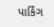પાર્કિંગ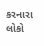કરનારા લોકો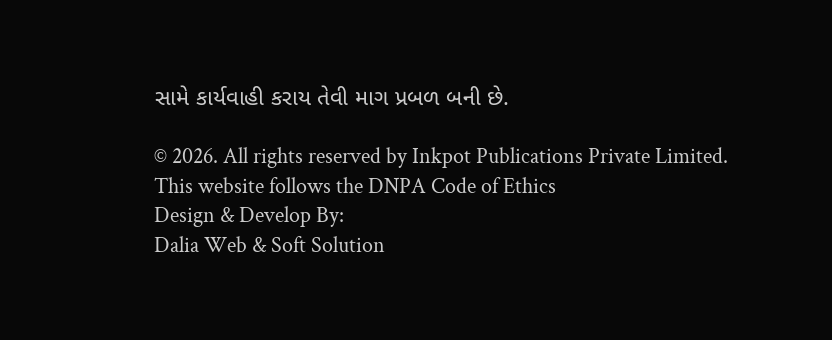સામે કાર્યવાહી કરાય તેવી માગ પ્રબળ બની છે.

© 2026. All rights reserved by Inkpot Publications Private Limited.
This website follows the DNPA Code of Ethics
Design & Develop By:
Dalia Web & Soft Solution